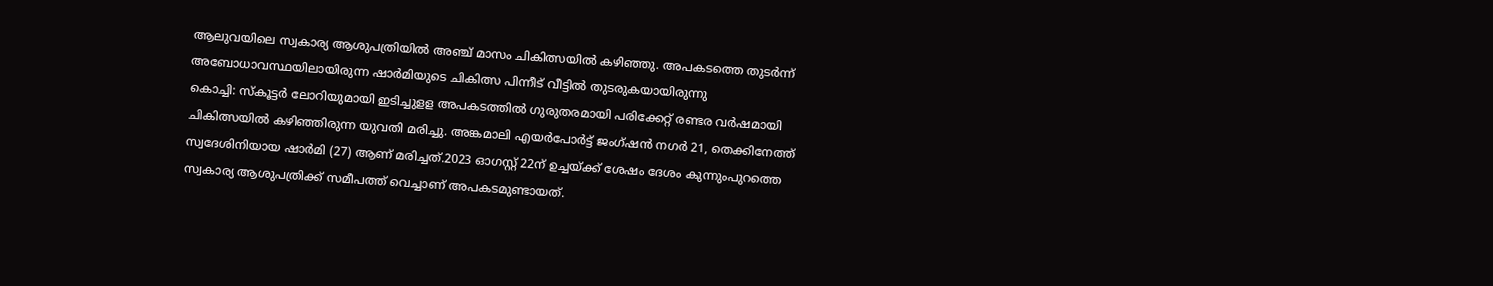ആലുവയിലെ സ്വകാര്യ ആശുപത്രിയിൽ അഞ്ച് മാസം ചികിത്സയിൽ കഴിഞ്ഞു. അപകടത്തെ തുടർന്ന് അബോധാവസ്ഥയിലായിരുന്ന ഷാർമിയുടെ ചികിത്സ പിന്നീട് വീട്ടിൽ തുടരുകയായിരുന്നു
കൊച്ചി: സ്കൂട്ടർ ലോറിയുമായി ഇടിച്ചുളള അപകടത്തിൽ ഗുരുതരമായി പരിക്കേറ്റ് രണ്ടര വർഷമായി ചികിത്സയിൽ കഴിഞ്ഞിരുന്ന യുവതി മരിച്ചു. അങ്കമാലി എയർപോർട്ട് ജംഗ്ഷൻ നഗർ 21, തെക്കിനേത്ത് സ്വദേശിനിയായ ഷാർമി (27) ആണ് മരിച്ചത്.2023 ഓഗസ്റ്റ് 22ന് ഉച്ചയ്ക്ക് ശേഷം ദേശം കുന്നുംപുറത്തെ സ്വകാര്യ ആശുപത്രിക്ക് സമീപത്ത് വെച്ചാണ് അപകടമുണ്ടായത്.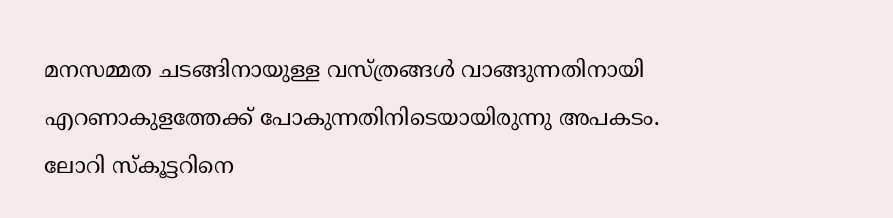മനസമ്മത ചടങ്ങിനായുള്ള വസ്ത്രങ്ങൾ വാങ്ങുന്നതിനായി എറണാകുളത്തേക്ക് പോകുന്നതിനിടെയായിരുന്നു അപകടം. ലോറി സ്കൂട്ടറിനെ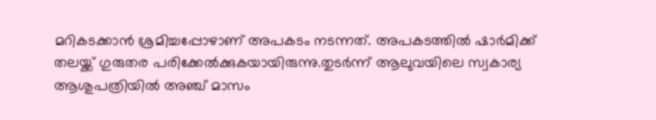മറികടക്കാൻ ശ്രമിച്ചപ്പോഴാണ് അപകടം നടന്നത്. അപകടത്തിൽ ഷാർമിക്ക് തലയ്ക്ക് ഗുരുതര പരിക്കേൽക്കുകയായിരുന്നു.തുടർന്ന് ആലുവയിലെ സ്വകാര്യ ആശുപത്രിയിൽ അഞ്ച് മാസം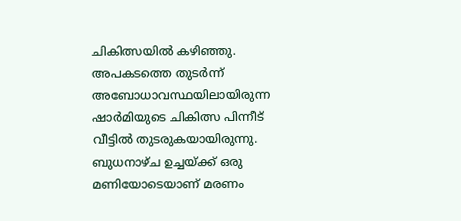ചികിത്സയിൽ കഴിഞ്ഞു. അപകടത്തെ തുടർന്ന് അബോധാവസ്ഥയിലായിരുന്ന ഷാർമിയുടെ ചികിത്സ പിന്നീട് വീട്ടിൽ തുടരുകയായിരുന്നു. ബുധനാഴ്ച ഉച്ചയ്ക്ക് ഒരു മണിയോടെയാണ് മരണം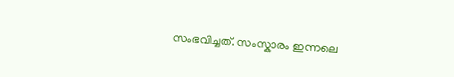സംഭവിച്ചത്. സംസ്കാരം ഇന്നലെ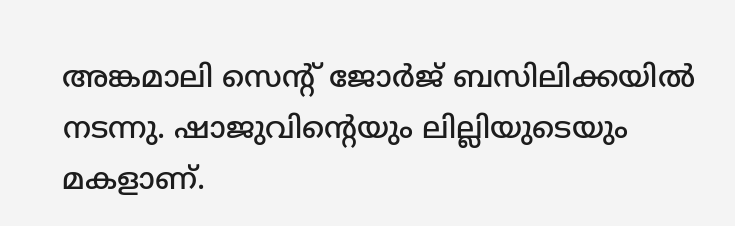അങ്കമാലി സെന്റ് ജോർജ് ബസിലിക്കയിൽ നടന്നു. ഷാജുവിന്റെയും ലില്ലിയുടെയും മകളാണ്.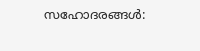സഹോദരങ്ങൾ: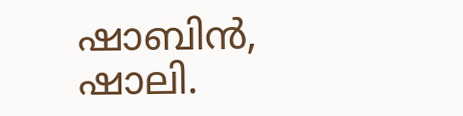ഷാബിൻ, ഷാലി.